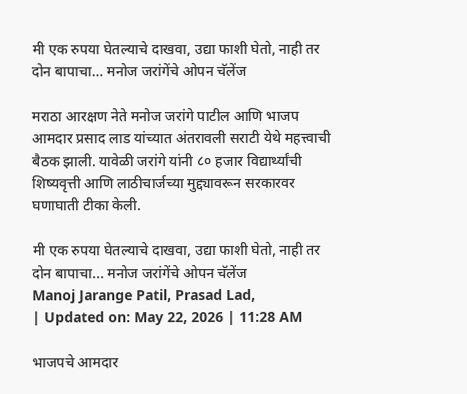मी एक रुपया घेतल्याचे दाखवा, उद्या फाशी घेतो, नाही तर दोन बापाचा… मनोज जरांगेंचे ओपन चॅलेंज

मराठा आरक्षण नेते मनोज जरांगे पाटील आणि भाजप आमदार प्रसाद लाड यांच्यात अंतरावली सराटी येथे महत्त्वाची बैठक झाली. यावेळी जरांगे यांनी ८० हजार विद्यार्थ्यांची शिष्यवृत्ती आणि लाठीचार्जच्या मुद्द्यावरून सरकारवर घणाघाती टीका केली.

मी एक रुपया घेतल्याचे दाखवा, उद्या फाशी घेतो, नाही तर दोन बापाचा... मनोज जरांगेंचे ओपन चॅलेंज
Manoj Jarange Patil, Prasad Lad,
| Updated on: May 22, 2026 | 11:28 AM

भाजपचे आमदार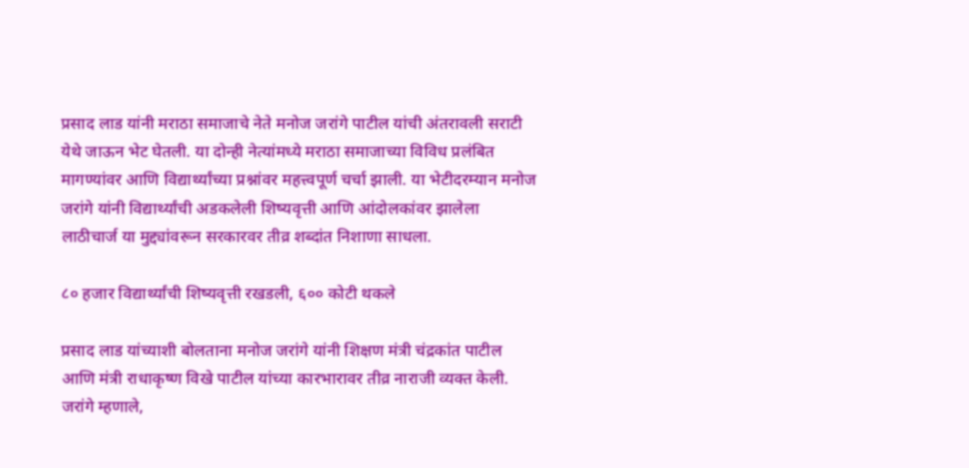प्रसाद लाड यांनी मराठा समाजाचे नेते मनोज जरांगे पाटील यांची अंतरावली सराटी येथे जाऊन भेट घेतली. या दोन्ही नेत्यांमध्ये मराठा समाजाच्या विविध प्रलंबित मागण्यांवर आणि विद्यार्थ्यांच्या प्रश्नांवर महत्त्वपूर्ण चर्चा झाली. या भेटीदरम्यान मनोज जरांगे यांनी विद्यार्थ्यांची अडकलेली शिष्यवृत्ती आणि आंदोलकांवर झालेला लाठीचार्ज या मुद्द्यांवरून सरकारवर तीव्र शब्दांत निशाणा साधला.

८० हजार विद्यार्थ्यांची शिष्यवृत्ती रखडली, ६०० कोटी थकले

प्रसाद लाड यांच्याशी बोलताना मनोज जरांगे यांनी शिक्षण मंत्री चंद्रकांत पाटील आणि मंत्री राधाकृष्ण विखे पाटील यांच्या कारभारावर तीव्र नाराजी व्यक्त केली. जरांगे म्हणाले,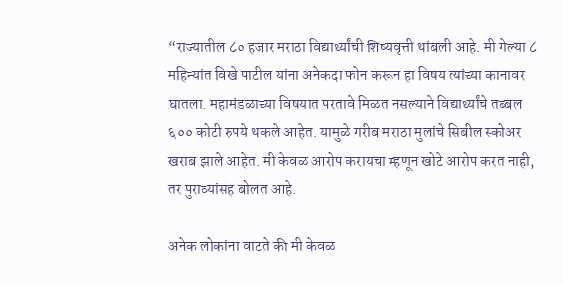“राज्यातील ८० हजार मराठा विद्यार्थ्यांची शिष्यवृत्ती थांबली आहे. मी गेल्या ८ महिन्यांत विखे पाटील यांना अनेकदा फोन करून हा विषय त्यांच्या कानावर घातला. महामंडळाच्या विषयात परतावे मिळत नसल्याने विद्यार्थ्यांचे तब्बल ६०० कोटी रुपये थकले आहेत. यामुळे गरीब मराठा मुलांचे सिबील स्कोअर खराब झाले आहेत. मी केवळ आरोप करायचा म्हणून खोटे आरोप करत नाही, तर पुराव्यांसह बोलत आहे.

अनेक लोकांना वाटते की मी केवळ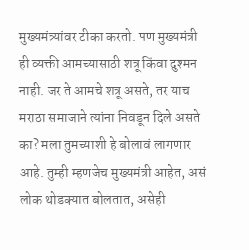मुख्यमंत्र्यांवर टीका करतो. पण मुख्यमंत्री ही व्यक्ती आमच्यासाठी शत्रू किंवा दुश्मन नाही. जर ते आमचे शत्रू असते, तर याच मराठा समाजाने त्यांना निवडून दिले असते का? मला तुमच्याशी हे बोलावं लागणार आहे. तुम्ही म्हणजेच मुख्यमंत्री आहेत, असं लोक थोडक्यात बोलतात, असेही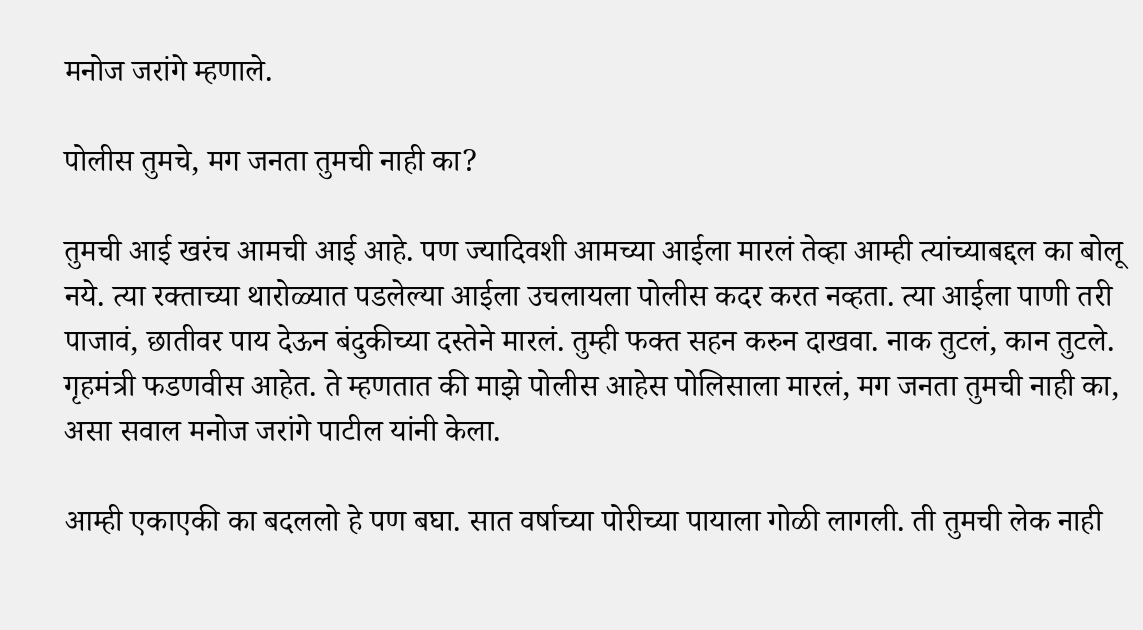मनोज जरांगे म्हणाले.

पोलीस तुमचे, मग जनता तुमची नाही का?

तुमची आई खरंच आमची आई आहे. पण ज्यादिवशी आमच्या आईला मारलं तेव्हा आम्ही त्यांच्याबद्दल का बोलू नये. त्या रक्ताच्या थारोळ्यात पडलेल्या आईला उचलायला पोलीस कदर करत नव्हता. त्या आईला पाणी तरी पाजावं, छातीवर पाय देऊन बंदुकीच्या दस्तेने मारलं. तुम्ही फक्त सहन करुन दाखवा. नाक तुटलं, कान तुटले. गृहमंत्री फडणवीस आहेत. ते म्हणतात की माझे पोलीस आहेस पोलिसाला मारलं, मग जनता तुमची नाही का, असा सवाल मनोज जरांगे पाटील यांनी केला.

आम्ही एकाएकी का बदललो हे पण बघा. सात वर्षाच्या पोरीच्या पायाला गोळी लागली. ती तुमची लेक नाही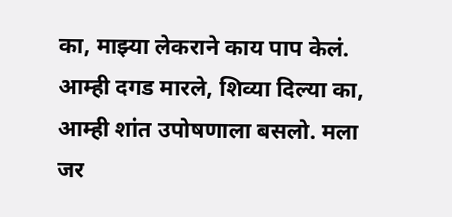का, माझ्या लेकराने काय पाप केलं. आम्ही दगड मारले, शिव्या दिल्या का, आम्ही शांत उपोषणाला बसलो. मला जर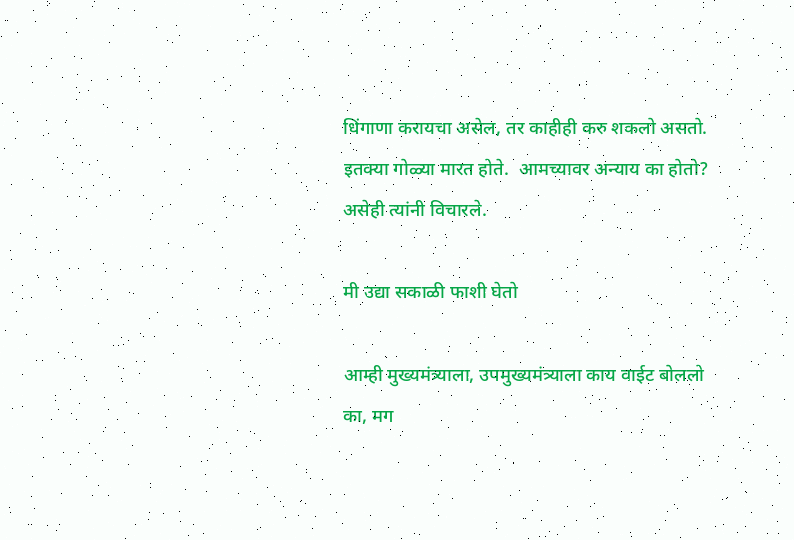धिंगाणा करायचा असेल, तर काहीही करु शकलो असतो. इतक्या गोळ्या मारत होते.  आमच्यावर अन्याय का होतो? असेही त्यांनी विचारले.

मी उद्या सकाळी फाशी घेतो

आम्ही मुख्यमंत्र्‍याला, उपमुख्यमंत्र्‍याला काय वाईट बोललो का, मग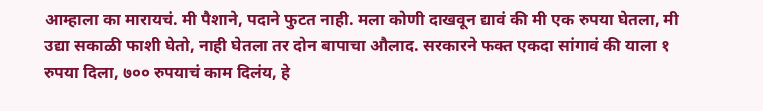आम्हाला का मारायचं. मी पैशाने, पदाने फुटत नाही. मला कोणी दाखवून द्यावं की मी एक रुपया घेतला, मी उद्या सकाळी फाशी घेतो, नाही घेतला तर दोन बापाचा औलाद. सरकारने फक्त एकदा सांगावं की याला १ रुपया दिला, ७०० रुपयाचं काम दिलंय, हे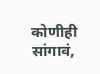कोणीही सांगावं,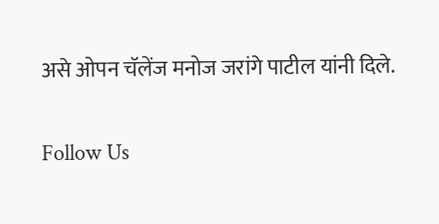असे ओपन चॅलेंज मनोज जरांगे पाटील यांनी दिले.

Follow Us